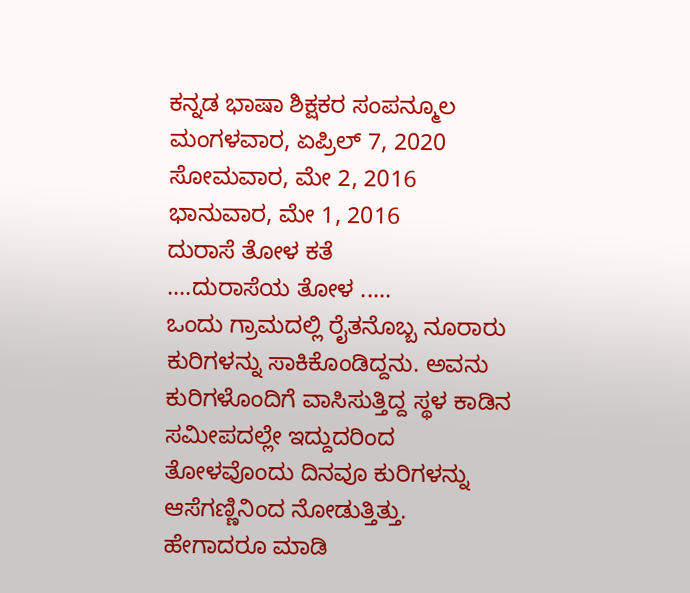ಕನ್ನಡ ಭಾಷಾ ಶಿಕ್ಷಕರ ಸಂಪನ್ಮೂಲ
ಮಂಗಳವಾರ, ಏಪ್ರಿಲ್ 7, 2020
ಸೋಮವಾರ, ಮೇ 2, 2016
ಭಾನುವಾರ, ಮೇ 1, 2016
ದುರಾಸೆ ತೋಳ ಕತೆ
....ದುರಾಸೆಯ ತೋಳ .....
ಒಂದು ಗ್ರಾಮದಲ್ಲಿ ರೈತನೊಬ್ಬ ನೂರಾರು ಕುರಿಗಳನ್ನು ಸಾಕಿಕೊಂಡಿದ್ದನು. ಅವನು ಕುರಿಗಳೊಂದಿಗೆ ವಾಸಿಸುತ್ತಿದ್ದ ಸ್ಥಳ ಕಾಡಿನ ಸಮೀಪದಲ್ಲೇ ಇದ್ದುದರಿಂದ ತೋಳವೊಂದು ದಿನವೂ ಕುರಿಗಳನ್ನು ಆಸೆಗಣ್ಣಿನಿಂದ ನೋಡುತ್ತಿತ್ತು. ಹೇಗಾದರೂ ಮಾಡಿ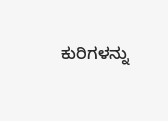ಕುರಿಗಳನ್ನು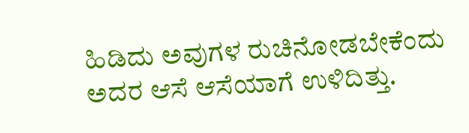ಹಿಡಿದು ಅವುಗಳ ರುಚಿನೋಡಬೇಕೆಂದು ಅದರ ಆಸೆ ಆಸೆಯಾಗೆ ಉಳಿದಿತ್ತು.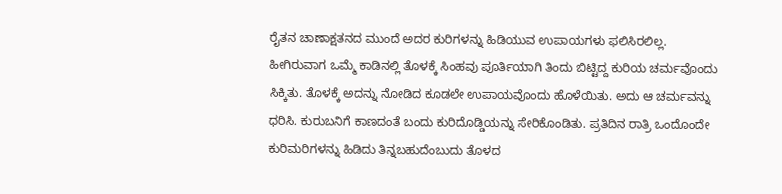ರೈತನ ಚಾಣಾಕ್ಷತನದ ಮುಂದೆ ಅದರ ಕುರಿಗಳನ್ನು ಹಿಡಿಯುವ ಉಪಾಯಗಳು ಫಲಿಸಿರಲಿಲ್ಲ.
ಹೀಗಿರುವಾಗ ಒಮ್ಮೆ ಕಾಡಿನಲ್ಲಿ ತೊಳಕ್ಕೆ ಸಿಂಹವು ಪೂರ್ತಿಯಾಗಿ ತಿಂದು ಬಿಟ್ಟಿದ್ದ ಕುರಿಯ ಚರ್ಮವೊಂದು ಸಿಕ್ಕಿತು. ತೊಳಕ್ಕೆ ಅದನ್ನು ನೋಡಿದ ಕೂಡಲೇ ಉಪಾಯವೊಂದು ಹೊಳೆಯಿತು. ಅದು ಆ ಚರ್ಮವನ್ನು ಧರಿಸಿ. ಕುರುಬನಿಗೆ ಕಾಣದಂತೆ ಬಂದು ಕುರಿದೊಡ್ಡಿಯನ್ನು ಸೇರಿಕೊಂಡಿತು. ಪ್ರತಿದಿನ ರಾತ್ರಿ ಒಂದೊಂದೇ ಕುರಿಮರಿಗಳನ್ನು ಹಿಡಿದು ತಿನ್ನಬಹುದೆಂಬುದು ತೊಳದ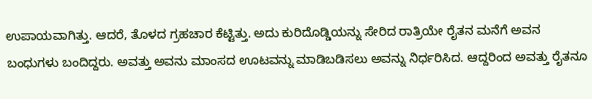ಉಪಾಯವಾಗಿತ್ತು. ಆದರೆ, ತೊಳದ ಗ್ರಹಚಾರ ಕೆಟ್ಟಿತ್ತು. ಅದು ಕುರಿದೊಡ್ಡಿಯನ್ನು ಸೇರಿದ ರಾತ್ರಿಯೇ ರೈತನ ಮನೆಗೆ ಅವನ ಬಂಧುಗಳು ಬಂದಿದ್ದರು. ಅವತ್ತು ಅವನು ಮಾಂಸದ ಊಟವನ್ನು ಮಾಡಿಬಡಿಸಲು ಅವನ್ನು ನಿರ್ಧರಿಸಿದ. ಆದ್ದರಿಂದ ಅವತ್ತು ರೈತನೂ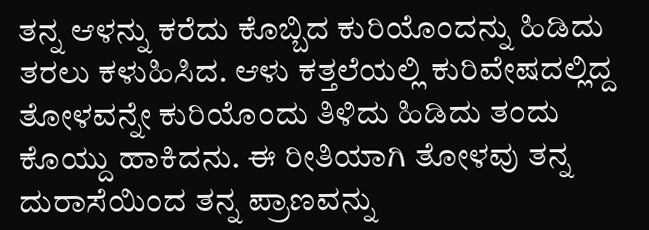ತನ್ನ ಆಳನ್ನು ಕರೆದು ಕೊಬ್ಬಿದ ಕುರಿಯೊಂದನ್ನು ಹಿಡಿದು ತರಲು ಕಳುಹಿಸಿದ. ಆಳು ಕತ್ತಲೆಯಲ್ಲಿ ಕುರಿವೇಷದಲ್ಲಿದ್ದ ತೋಳವನ್ನೇ ಕುರಿಯೊಂದು ತಿಳಿದು ಹಿಡಿದು ತಂದು ಕೊಯ್ದು ಹಾಕಿದನು. ಈ ರೀತಿಯಾಗಿ ತೋಳವು ತನ್ನ ದುರಾಸೆಯಿಂದ ತನ್ನ ಪ್ರಾಣವನ್ನು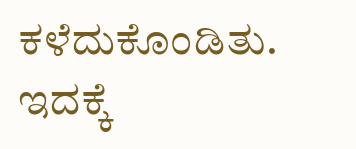ಕಳೆದುಕೊಂಡಿತು.
ಇದಕ್ಕೆ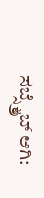ಸಬ್ಸ್ಕ್ರೈಬ್ ಆಗಿ: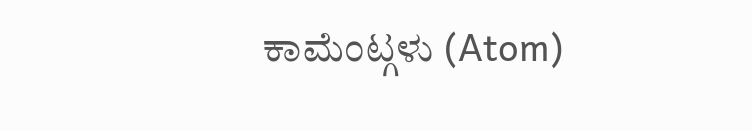ಕಾಮೆಂಟ್ಗಳು (Atom)